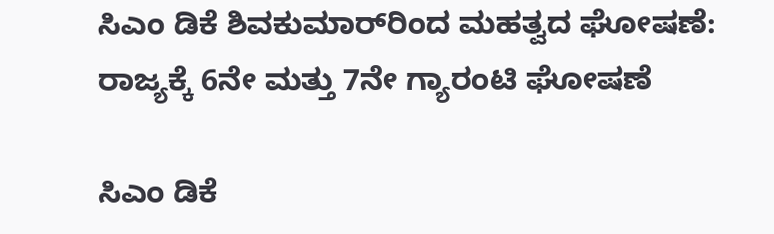ಸಿಎಂ ಡಿಕೆ ಶಿವಕುಮಾರ್‌ರಿಂದ ಮಹತ್ವದ ಘೋಷಣೆ: ರಾಜ್ಯಕ್ಕೆ 6ನೇ ಮತ್ತು 7ನೇ ಗ್ಯಾರಂಟಿ ಘೋಷಣೆ

ಸಿಎಂ ಡಿಕೆ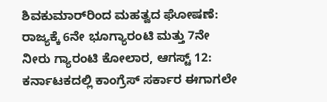ಶಿವಕುಮಾರ್‌ರಿಂದ ಮಹತ್ವದ ಘೋಷಣೆ: ರಾಜ್ಯಕ್ಕೆ 6ನೇ ಭೂಗ್ಯಾರಂಟಿ ಮತ್ತು 7ನೇ ನೀರು ಗ್ಯಾರಂಟಿ ಕೋಲಾರ, ಆಗಸ್ಟ್ 12: ಕರ್ನಾಟಕದಲ್ಲಿ ಕಾಂಗ್ರೆಸ್ ಸರ್ಕಾರ ಈಗಾಗಲೇ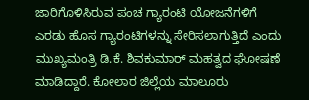ಜಾರಿಗೊಳಿಸಿರುವ ಪಂಚ ಗ್ಯಾರಂಟಿ ಯೋಜನೆಗಳಿಗೆ ಎರಡು ಹೊಸ ಗ್ಯಾರಂಟಿಗಳನ್ನು ಸೇರಿಸಲಾಗುತ್ತಿದೆ ಎಂದು ಮುಖ್ಯಮಂತ್ರಿ ಡಿ.ಕೆ. ಶಿವಕುಮಾರ್ ಮಹತ್ವದ ಘೋಷಣೆ ಮಾಡಿದ್ದಾರೆ. ಕೋಲಾರ ಜಿಲ್ಲೆಯ ಮಾಲೂರು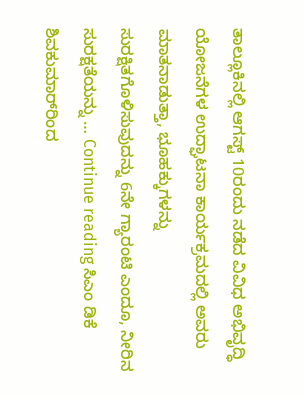ತಾಲ್ಲೂಕಿನಲ್ಲಿ ಆಗಸ್ಟ್ 10ರಂದು ನಡೆದ ವಿವಿಧ ಅಭಿವೃದ್ಧಿ ಯೋಜನೆಗಳ ಉದ್ಘಾಟನಾ ಕಾರ್ಯಕ್ರಮದಲ್ಲಿ ಅವರು ಮಾತನಾಡುತ್ತಾ, ಭೂಹಕ್ಕುಗಳನ್ನು ಸುರಕ್ಷಿತಗೊಳಿಸುವುದನ್ನು 6ನೇ ಗ್ಯಾರಂಟಿ ಎಂದೂ, ನೀರಿನ ಸುರಕ್ಷತೆಯನ್ನು … Continue reading ಸಿಎಂ ಡಿಕೆ ಶಿವಕುಮಾರ್‌ರಿಂದ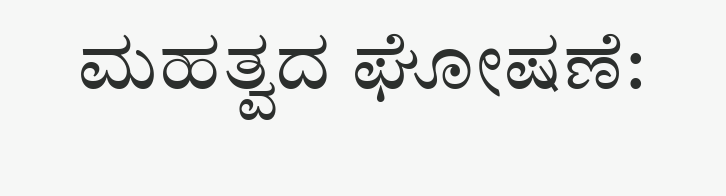ಮಹತ್ವದ ಘೋಷಣೆ: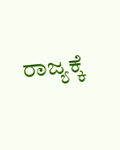ರಾಜ್ಯಕ್ಕೆ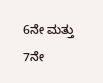6ನೇ ಮತ್ತು 7ನೇ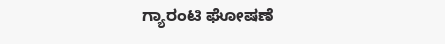ಗ್ಯಾರಂಟಿ ಘೋಷಣೆ